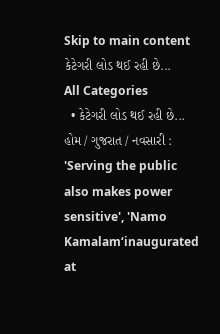Skip to main content
કેટેગરી લોડ થઈ રહી છે...
All Categories
  • કેટેગરી લોડ થઈ રહી છે...
હોમ / ગુજરાત / નવસારી : 'Serving the public also makes power sensitive', 'Namo Kamalam‘inaugurated at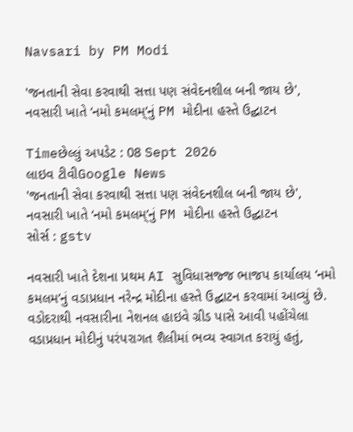Navsari by PM Modi

'જનતાની સેવા કરવાથી સત્તા પણ સંવેદનશીલ બની જાય છે', નવસારી ખાતે ‘નમો કમલમ્’નું PM મોદીના હસ્તે ઉદ્ઘાટન

Timeછેલ્લું અપડેટ : 08 Sept 2026
લાઇવ ટીવીGoogle News
'જનતાની સેવા કરવાથી સત્તા પણ સંવેદનશીલ બની જાય છે', નવસારી ખાતે ‘નમો કમલમ્’નું PM મોદીના હસ્તે ઉદ્ઘાટન
સોર્સ : gstv

નવસારી ખાતે દેશના પ્રથમ AI સુવિધાસજ્જ ભાજપ કાર્યાલય ‘નમો કમલમ’નું વડાપ્રધાન નરેન્દ્ર મોદીના હસ્તે ઉદ્ઘાટન કરવામાં આવ્યું છે. વડોદરાથી નવસારીના નેશનલ હાઇવે ગ્રીડ પાસે આવી પહોંચેલા વડાપ્રધાન મોદીનું પરંપરાગત શૈલીમાં ભવ્ય સ્વાગત કરાયું હતું,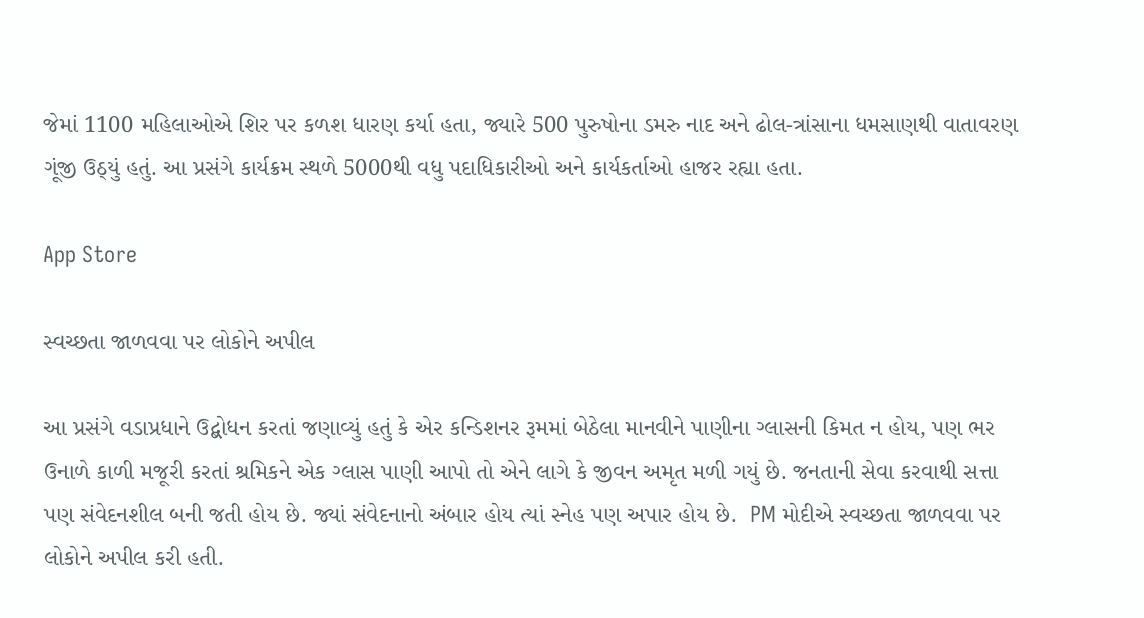જેમાં 1100 મહિલાઓએ શિર પર કળશ ધારણ કર્યા હતા, જ્યારે 500 પુરુષોના ડમરુ નાદ અને ઢોલ-ત્રાંસાના ધમસાણથી વાતાવરણ ગૂંજી ઉઠ્યું હતું. આ પ્રસંગે કાર્યક્રમ સ્થળે 5000થી વધુ પદાધિકારીઓ અને કાર્યકર્તાઓ હાજર રહ્યા હતા.

App Store

સ્વચ્છતા જાળવવા પર લોકોને અપીલ

આ પ્રસંગે વડાપ્રધાને ઉદ્બોધન કરતાં જણાવ્યું હતું કે એર કન્ડિશનર રૂમમાં બેઠેલા માનવીને પાણીના ગ્લાસની કિમત ન હોય, પણ ભર ઉનાળે કાળી મજૂરી કરતાં શ્રમિકને એક ગ્લાસ પાણી આપો તો એને લાગે કે જીવન અમૃત મળી ગયું છે. જનતાની સેવા કરવાથી સત્તા પણ સંવેદનશીલ બની જતી હોય છે. જ્યાં સંવેદનાનો અંબાર હોય ત્યાં સ્નેહ પણ અપાર હોય છે.  PM મોદીએ સ્વચ્છતા જાળવવા પર લોકોને અપીલ કરી હતી.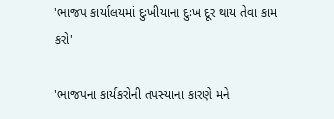'ભાજપ કાર્યાલયમાં દુઃખીયાના દુઃખ દૂર થાય તેવા કામ કરો'

'ભાજપના કાર્યકરોની તપસ્યાના કારણે મને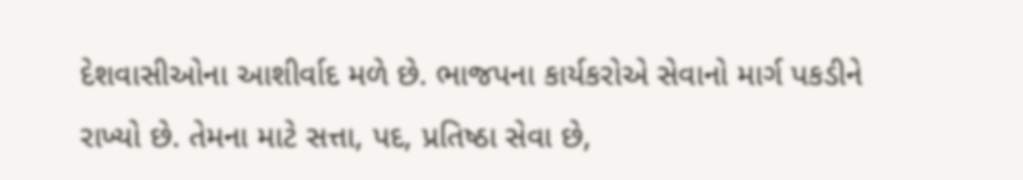દેશવાસીઓના આશીર્વાદ મળે છે. ભાજપના કાર્યકરોએ સેવાનો માર્ગ પકડીને રાખ્યો છે. તેમના માટે સત્તા, પદ, પ્રતિષ્ઠા સેવા છે,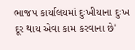ભાજપ કાર્યાલયમાં દુઃખીયાના દુઃખ દૂર થાય એવા કામ કરવાના છે'